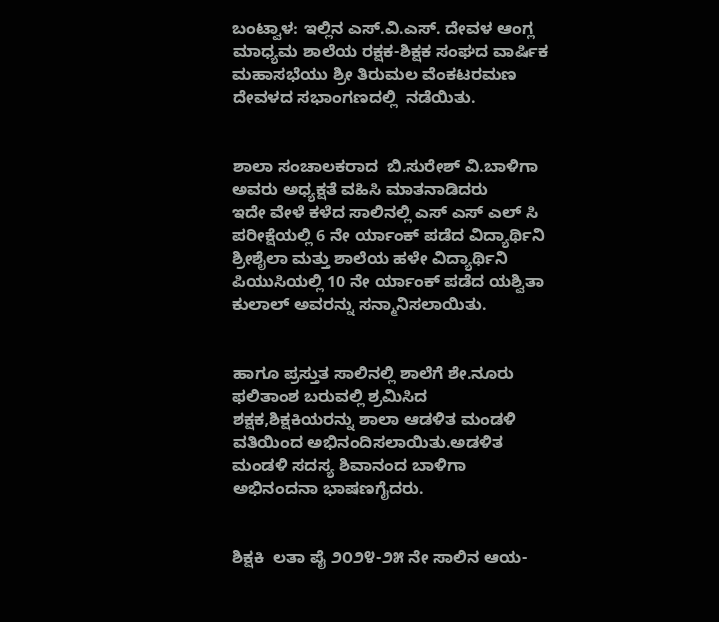ಬಂಟ್ವಾಳ: ಇಲ್ಲಿನ ಎಸ್.ವಿ.ಎಸ್. ದೇವಳ ಆಂಗ್ಲ ಮಾಧ್ಯಮ ಶಾಲೆಯ ರಕ್ಷಕ-ಶಿಕ್ಷಕ ಸಂಘದ ವಾರ್ಷಿಕ ಮಹಾಸಭೆಯು ಶ್ರೀ ತಿರುಮಲ ವೆಂಕಟರಮಣ ದೇವಳದ ಸಭಾಂಗಣದಲ್ಲಿ  ನಡೆಯಿತು.


ಶಾಲಾ ಸಂಚಾಲಕರಾದ  ಬಿ.ಸುರೇಶ್ ವಿ.ಬಾಳಿಗಾ ಅವರು ಅಧ್ಯಕ್ಷತೆ ವಹಿಸಿ ಮಾತನಾಡಿದರು
ಇದೇ ವೇಳೆ ಕಳೆದ ಸಾಲಿನಲ್ಲಿ ಎಸ್ ಎಸ್ ಎಲ್ ಸಿ ಪರೀಕ್ಷೆಯಲ್ಲಿ 6 ನೇ ರ್ಯಾಂಕ್ ಪಡೆದ ವಿದ್ಯಾರ್ಥಿನಿ ಶ್ರೀಶೈಲಾ ಮತ್ತು ಶಾಲೆಯ ಹಳೇ ವಿದ್ಯಾರ್ಥಿನಿ ಪಿಯುಸಿಯಲ್ಲಿ 10 ನೇ ರ್ಯಾಂಕ್ ಪಡೆದ ಯಶ್ವಿತಾ ಕುಲಾಲ್ ಅವರನ್ನು ಸನ್ಮಾನಿಸಲಾಯಿತು.


ಹಾಗೂ ಪ್ರಸ್ತುತ ಸಾಲಿನಲ್ಲಿ ಶಾಲೆಗೆ ಶೇ.ನೂರು ಫಲಿತಾಂಶ ಬರುವಲ್ಲಿ ಶ್ರಮಿಸಿದ ಶಕ್ಷಕ,ಶಿಕ್ಷಕಿಯರನ್ನು ಶಾಲಾ ಆಡಳಿತ ಮಂಡಳಿ ವತಿಯಿಂದ ಅಭಿನಂದಿಸಲಾಯಿತು.ಅಡಳಿತ ಮಂಡಳಿ ಸದಸ್ಯ ಶಿವಾನಂದ ಬಾಳಿಗಾ ಅಭಿನಂದನಾ ಭಾಷಣಗೈದರು.


ಶಿಕ್ಷಕಿ  ಲತಾ ಪೈ ೨೦೨೪-೨೫ ನೇ ಸಾಲಿನ ಆಯ-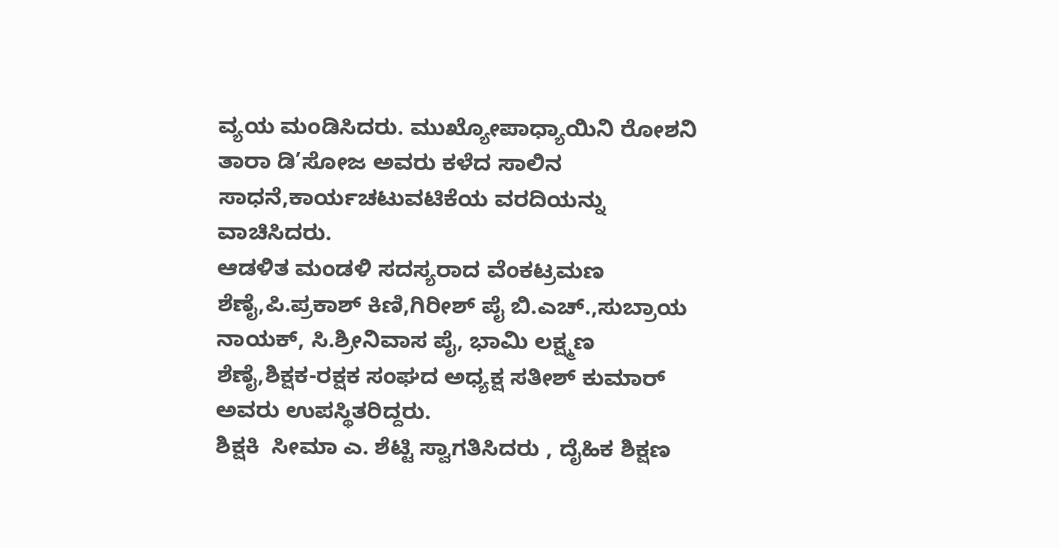ವ್ಯಯ ಮಂಡಿಸಿದರು. ಮುಖ್ಯೋಪಾಧ್ಯಾಯಿನಿ ರೋಶನಿ ತಾರಾ ಡಿ’ಸೋಜ ಅವರು ಕಳೆದ ಸಾಲಿನ ಸಾಧನೆ,ಕಾರ್ಯಚಟುವಟಿಕೆಯ ವರದಿಯನ್ನು ವಾಚಿಸಿದರು.
ಆಡಳಿತ ಮಂಡಳಿ ಸದಸ್ಯರಾದ ವೆಂಕಟ್ರಮಣ ಶೆಣೈ,ಪಿ.ಪ್ರಕಾಶ್ ಕಿಣಿ,ಗಿರೀಶ್ ಪೈ ಬಿ.ಎಚ್.,ಸುಬ್ರಾಯ ನಾಯಕ್, ಸಿ.ಶ್ರೀನಿವಾಸ ಪೈ, ಭಾಮಿ ಲಕ್ಷ್ಮಣ ಶೆಣೈ,ಶಿಕ್ಷಕ-ರಕ್ಷಕ ಸಂಘದ ಅಧ್ಯಕ್ಷ ಸತೀಶ್ ಕುಮಾರ್ ಅವರು ಉಪಸ್ಥಿತರಿದ್ದರು.
ಶಿಕ್ಷಕಿ  ಸೀಮಾ ಎ. ಶೆಟ್ಟಿ ಸ್ವಾಗತಿಸಿದರು , ದೈಹಿಕ ಶಿಕ್ಷಣ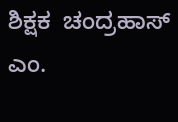ಶಿಕ್ಷಕ  ಚಂದ್ರಹಾಸ್ ಎಂ.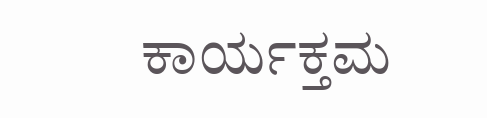ಕಾರ್ಯಕ್ತಮ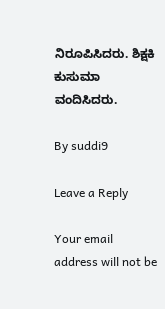ನಿರೂಪಿಸಿದರು. ಶಿಕ್ಷಕಿ ಕುಸುಮಾ ವಂದಿಸಿದರು.

By suddi9

Leave a Reply

Your email address will not be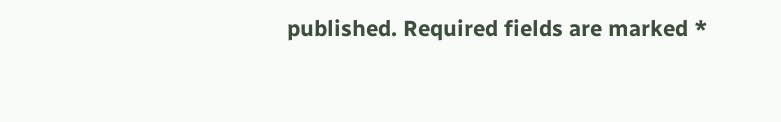published. Required fields are marked *